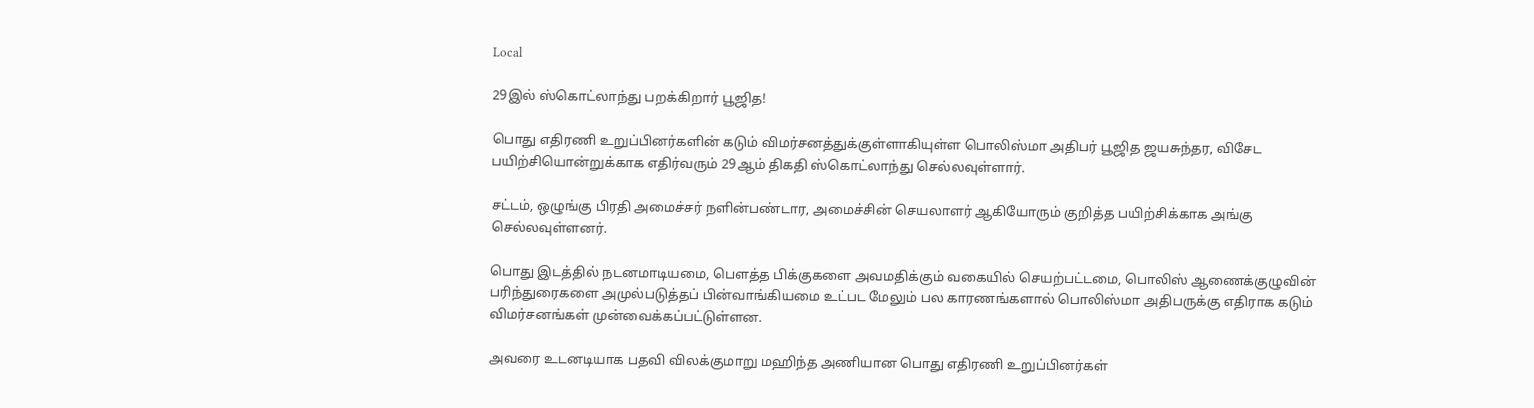Local

29இல் ஸ்கொட்லாந்து பறக்கிறார் பூஜித!

பொது எதிரணி உறுப்பினர்களின் கடும் விமர்சனத்துக்குள்ளாகியுள்ள பொலிஸ்மா அதிபர் பூஜித ஜயசுந்தர, விசேட பயிற்சியொன்றுக்காக எதிர்வரும் 29ஆம் திகதி ஸ்கொட்லாந்து செல்லவுள்ளார்.

சட்டம், ஒழுங்கு பிரதி அமைச்சர் நளின்பண்டார, அமைச்சின் செயலாளர் ஆகியோரும் குறித்த பயிற்சிக்காக அங்கு செல்லவுள்ளனர்.

பொது இடத்தில் நடனமாடியமை, பௌத்த பிக்குகளை அவமதிக்கும் வகையில் செயற்பட்டமை, பொலிஸ் ஆணைக்குழுவின் பரிந்துரைகளை அமுல்படுத்தப் பின்வாங்கியமை உட்பட மேலும் பல காரணங்களால் பொலிஸ்மா அதிபருக்கு எதிராக கடும் விமர்சனங்கள் முன்வைக்கப்பட்டுள்ளன.

அவரை உடனடியாக பதவி விலக்குமாறு மஹிந்த அணியான பொது எதிரணி உறுப்பினர்கள்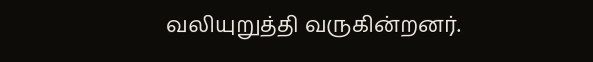வலியுறுத்தி வருகின்றனர்.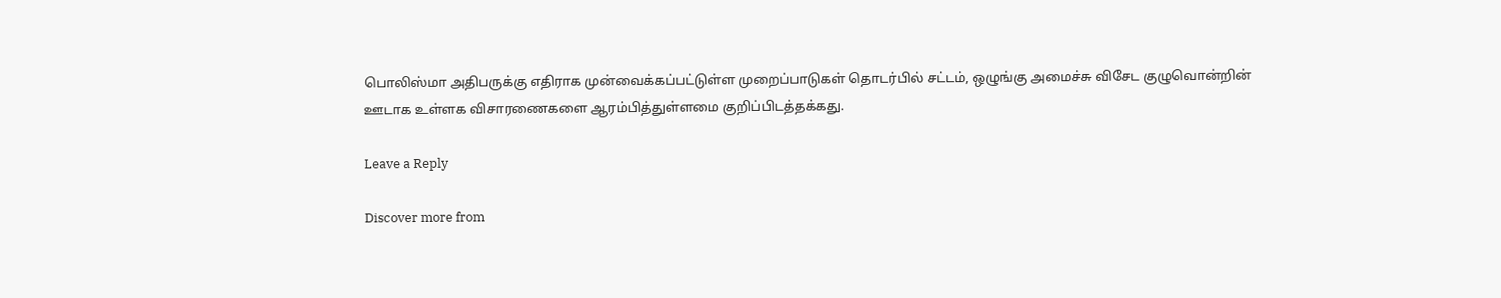பொலிஸ்மா அதிபருக்கு எதிராக முன்வைக்கப்பட்டுள்ள முறைப்பாடுகள் தொடர்பில் சட்டம், ஒழுங்கு அமைச்சு விசேட குழுவொன்றின் ஊடாக உள்ளக விசாரணைகளை ஆரம்பித்துள்ளமை குறிப்பிடத்தக்கது.

Leave a Reply

Discover more from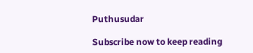Puthusudar

Subscribe now to keep reading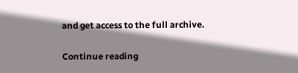and get access to the full archive.

Continue reading